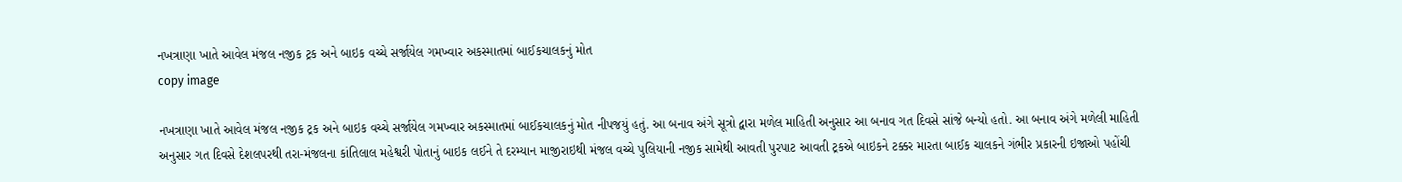નખત્રાણા ખાતે આવેલ મંજલ નજીક ટ્રક અને બાઇક વચ્ચે સર્જાયેલ ગમખ્વાર અકસ્માતમાં બાઈકચાલકનું મોત
copy image

નખત્રાણા ખાતે આવેલ મંજલ નજીક ટ્રક અને બાઇક વચ્ચે સર્જાયેલ ગમખ્વાર અકસ્માતમાં બાઈકચાલકનું મોત નીપજયું હતું. આ બનાવ અંગે સૂત્રો દ્વારા મળેલ માહિતી અનુસાર આ બનાવ ગત દિવસે સાંજે બન્યો હતો. આ બનાવ અંગે મળેલી માહિતી અનુસાર ગત દિવસે દેશલપરથી તરા-મંજલના કાંતિલાલ મહેશ્વરી પોતાનું બાઇક લઈને તે દરમ્યાન માજીરાઇથી મંજલ વચ્ચે પુલિયાની નજીક સામેથી આવતી પુરપાટ આવતી ટ્રકએ બાઇકને ટક્કર મારતા બાઈક ચાલકને ગંભીર પ્રકારની ઇજાઓ પહોંચી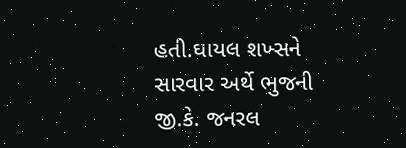હતી.ઘાયલ શખ્સને સારવાર અર્થે ભુજની જી.કે. જનરલ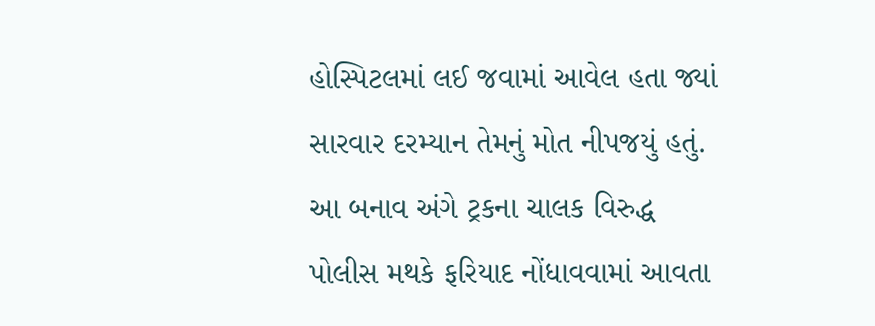હોસ્પિટલમાં લઈ જવામાં આવેલ હતા જ્યાં સારવાર દરમ્યાન તેમનું મોત નીપજયું હતું. આ બનાવ અંગે ટ્રકના ચાલક વિરુદ્ધ પોલીસ મથકે ફરિયાદ નોંધાવવામાં આવતા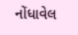નોંધાવેલ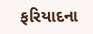ફરિયાદના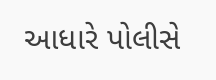આધારે પોલીસે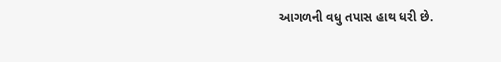આગળની વધુ તપાસ હાથ ધરી છે.